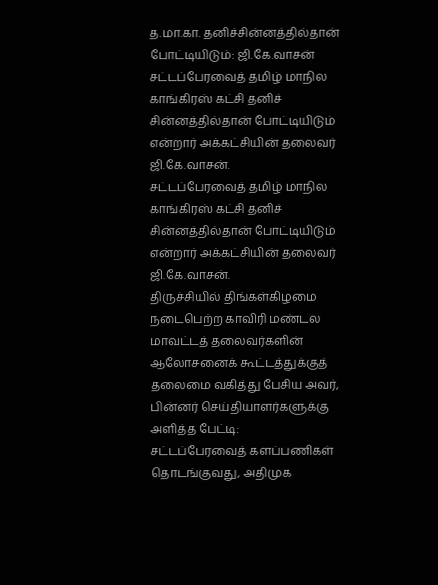த.மா.கா. தனிச்சின்னத்தில்தான் போட்டியிடும்: ஜி.கே.வாசன்
சட்டப்பேரவைத் தமிழ் மாநில காங்கிரஸ் கட்சி தனிச் சின்னத்தில்தான் போட்டியிடும் என்றார் அக்கட்சியின் தலைவர் ஜி.கே.வாசன்.
சட்டப்பேரவைத் தமிழ் மாநில காங்கிரஸ் கட்சி தனிச் சின்னத்தில்தான் போட்டியிடும் என்றார் அக்கட்சியின் தலைவர் ஜி.கே.வாசன்.
திருச்சியில் திங்கள்கிழமை நடைபெற்ற காவிரி மண்டல மாவட்டத் தலைவர்களின் ஆலோசனைக் கூட்டத்துக்குத் தலைமை வகித்து பேசிய அவர், பின்னர் செய்தியாளர்களுக்கு அளித்த பேட்டி:
சட்டப்பேரவைத் களப்பணிகள் தொடங்குவது, அதிமுக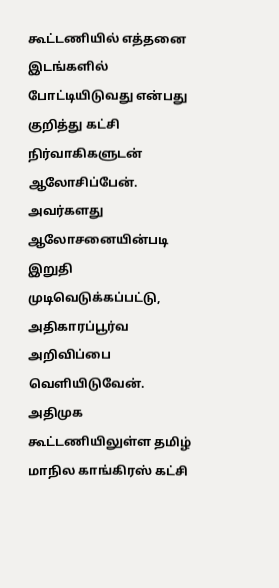கூட்டணியில் எத்தனை இடங்களில் போட்டியிடுவது என்பது குறித்து கட்சி நிர்வாகிகளுடன் ஆலோசிப்பேன். அவர்களது ஆலோசனையின்படி இறுதி முடிவெடுக்கப்பட்டு, அதிகாரப்பூர்வ அறிவிப்பை வெளியிடுவேன்.
அதிமுக கூட்டணியிலுள்ள தமிழ் மாநில காங்கிரஸ் கட்சி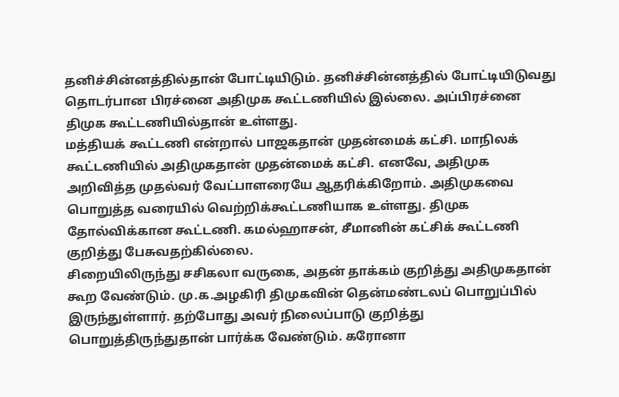தனிச்சின்னத்தில்தான் போட்டியிடும். தனிச்சின்னத்தில் போட்டியிடுவது தொடர்பான பிரச்னை அதிமுக கூட்டணியில் இல்லை. அப்பிரச்னை திமுக கூட்டணியில்தான் உள்ளது.
மத்தியக் கூட்டணி என்றால் பாஜகதான் முதன்மைக் கட்சி. மாநிலக் கூட்டணியில் அதிமுகதான் முதன்மைக் கட்சி. எனவே, அதிமுக அறிவித்த முதல்வர் வேட்பாளரையே ஆதரிக்கிறோம். அதிமுகவை பொறுத்த வரையில் வெற்றிக்கூட்டணியாக உள்ளது. திமுக தோல்விக்கான கூட்டணி. கமல்ஹாசன், சீமானின் கட்சிக் கூட்டணி குறித்து பேசுவதற்கில்லை.
சிறையிலிருந்து சசிகலா வருகை, அதன் தாக்கம் குறித்து அதிமுகதான் கூற வேண்டும். மு.க.அழகிரி திமுகவின் தென்மண்டலப் பொறுப்பில் இருந்துள்ளார். தற்போது அவர் நிலைப்பாடு குறித்து பொறுத்திருந்துதான் பார்க்க வேண்டும். கரோனா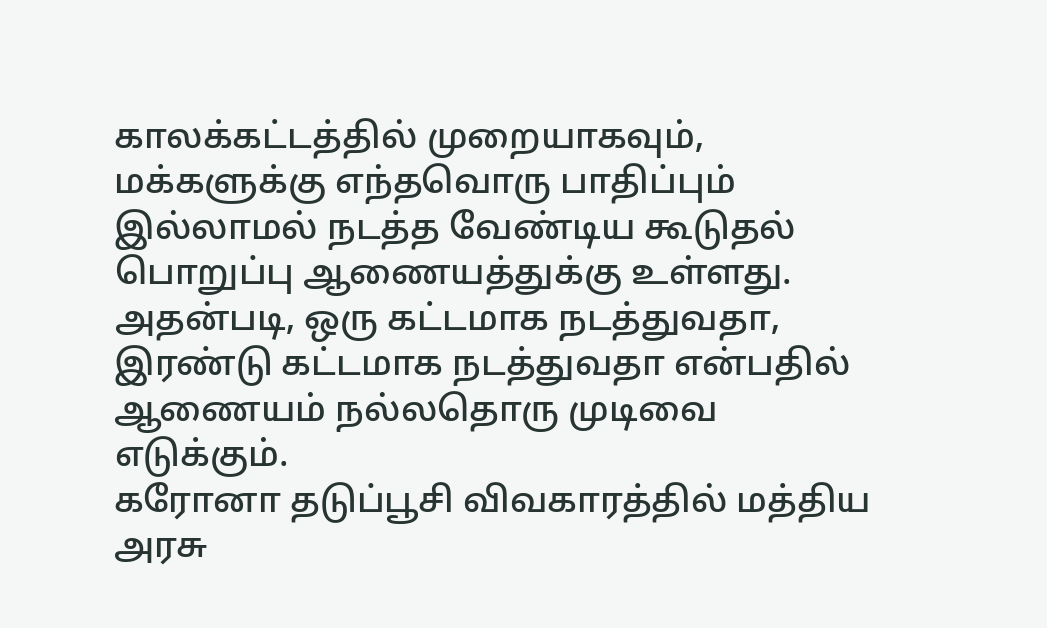காலக்கட்டத்தில் முறையாகவும், மக்களுக்கு எந்தவொரு பாதிப்பும் இல்லாமல் நடத்த வேண்டிய கூடுதல் பொறுப்பு ஆணையத்துக்கு உள்ளது. அதன்படி, ஒரு கட்டமாக நடத்துவதா, இரண்டு கட்டமாக நடத்துவதா என்பதில் ஆணையம் நல்லதொரு முடிவை எடுக்கும்.
கரோனா தடுப்பூசி விவகாரத்தில் மத்திய அரசு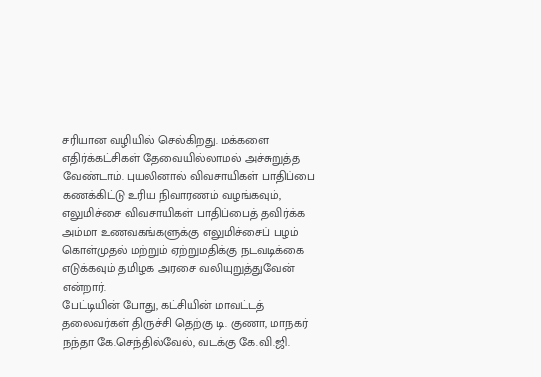சரியான வழியில் செல்கிறது. மக்களை எதிர்க்கட்சிகள் தேவையில்லாமல் அச்சுறுத்த வேண்டாம். புயலினால் விவசாயிகள் பாதிப்பை கணக்கிட்டு உரிய நிவாரணம் வழங்கவும், எலுமிச்சை விவசாயிகள் பாதிப்பைத் தவிர்க்க அம்மா உணவகங்களுக்கு எலுமிச்சைப் பழம் கொள்முதல் மற்றும் ஏற்றுமதிக்கு நடவடிக்கை எடுக்கவும் தமிழக அரசை வலியுறுத்துவேன் என்றார்.
பேட்டியின் போது, கட்சியின் மாவட்டத் தலைவர்கள் திருச்சி தெற்கு டி. குணா, மாநகர் நந்தா கே.செந்தில்வேல், வடக்கு கே.வி.ஜி.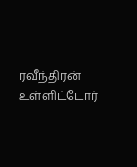ரவீந்திரன் உள்ளிட்டோர்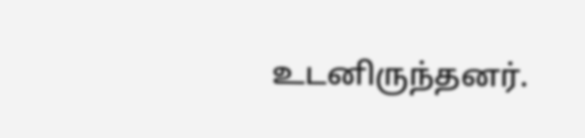உடனிருந்தனர்.